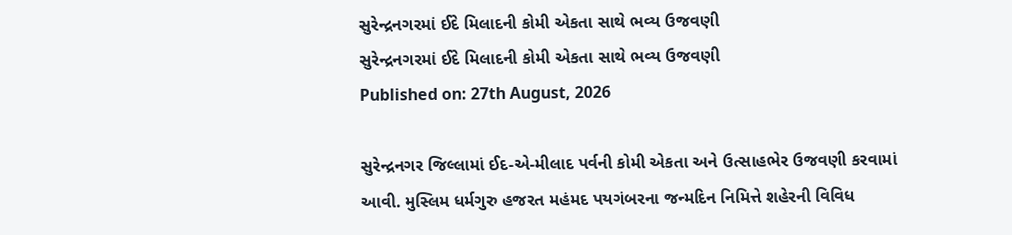સુરેન્દ્રનગરમાં ઈદે મિલાદની કોમી એકતા સાથે ભવ્ય ઉજવણી
સુરેન્દ્રનગરમાં ઈદે મિલાદની કોમી એકતા સાથે ભવ્ય ઉજવણી
Published on: 27th August, 2026

સુરેન્દ્રનગર જિલ્લામાં ઈદ-એ-મીલાદ પર્વની કોમી એકતા અને ઉત્સાહભેર ઉજવણી કરવામાં આવી. મુસ્લિમ ધર્મગુરુ હજરત મહંમદ પયગંબરના જન્મદિન નિમિત્તે શહેરની વિવિધ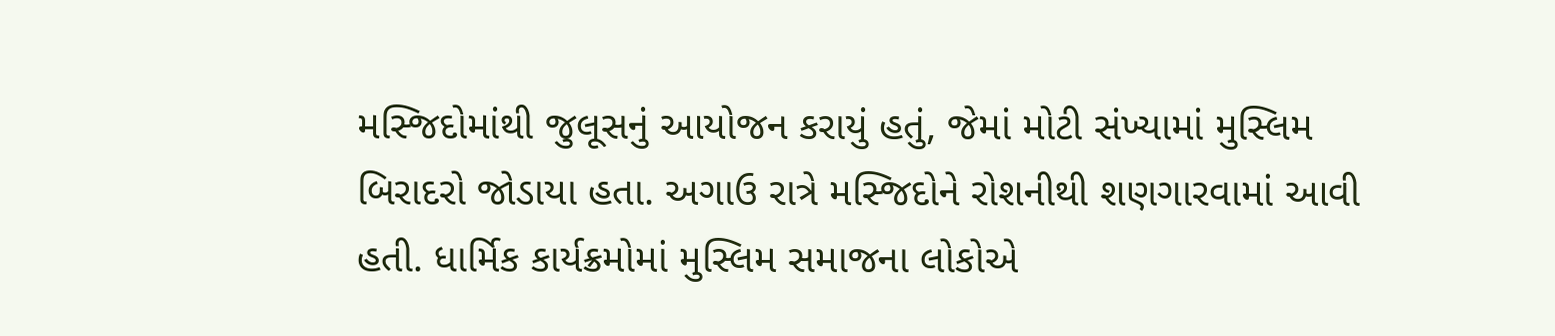મસ્જિદોમાંથી જુલૂસનું આયોજન કરાયું હતું, જેમાં મોટી સંખ્યામાં મુસ્લિમ બિરાદરો જોડાયા હતા. અગાઉ રાત્રે મસ્જિદોને રોશનીથી શણગારવામાં આવી હતી. ધાર્મિક કાર્યક્રમોમાં મુસ્લિમ સમાજના લોકોએ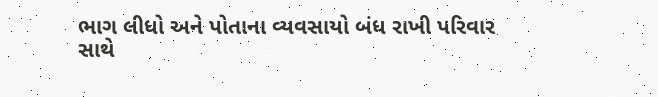ભાગ લીધો અને પોતાના વ્યવસાયો બંધ રાખી પરિવાર સાથે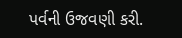પર્વની ઉજવણી કરી.